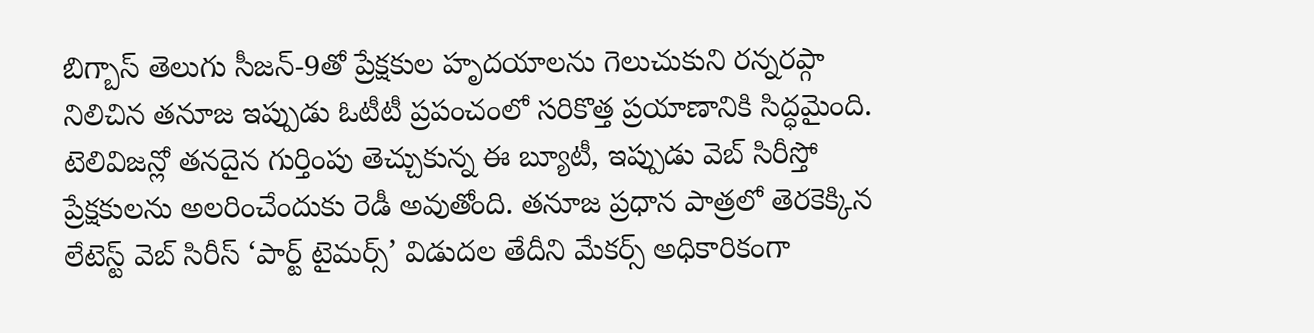బిగ్బాస్ తెలుగు సీజన్-9తో ప్రేక్షకుల హృదయాలను గెలుచుకుని రన్నరప్గా నిలిచిన తనూజ ఇప్పుడు ఓటీటీ ప్రపంచంలో సరికొత్త ప్రయాణానికి సిద్ధమైంది. టెలివిజన్లో తనదైన గుర్తింపు తెచ్చుకున్న ఈ బ్యూటీ, ఇప్పుడు వెబ్ సిరీస్తో ప్రేక్షకులను అలరించేందుకు రెడీ అవుతోంది. తనూజ ప్రధాన పాత్రలో తెరకెక్కిన లేటెస్ట్ వెబ్ సిరీస్ ‘పార్ట్ టైమర్స్’ విడుదల తేదీని మేకర్స్ అధికారికంగా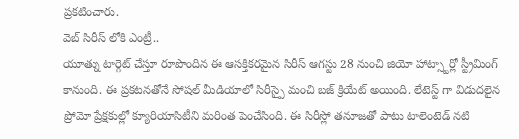ప్రకటించారు.
వెబ్ సిరీస్ లోకి ఎంట్రీ..
యూత్ను టార్గెట్ చేస్తూ రూపొందిన ఈ ఆసక్తికరమైన సిరీస్ ఆగస్టు 28 నుంచి జియో హాట్స్టార్లో స్ట్రీమింగ్ కానుంది. ఈ ప్రకటనతోనే సోషల్ మీడియాలో సిరీస్పై మంచి బజ్ క్రియేట్ అయింది. లేటెస్ట్ గా విడుదలైన ప్రోమో ప్రేక్షకుల్లో క్యూరియాసిటీని మరింత పెంచేసింది. ఈ సిరీస్లో తనూజతో పాటు టాలెంటెడ్ నటి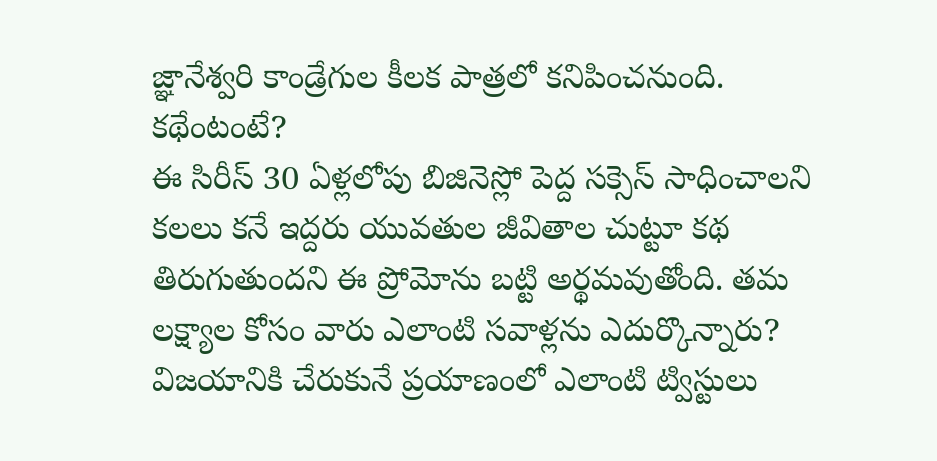జ్ఞానేశ్వరి కాండ్రేగుల కీలక పాత్రలో కనిపించనుంది.
కథేంటంటే?
ఈ సిరీస్ 30 ఏళ్లలోపు బిజినెస్లో పెద్ద సక్సెస్ సాధించాలని కలలు కనే ఇద్దరు యువతుల జీవితాల చుట్టూ కథ తిరుగుతుందని ఈ ప్రోమోను బట్టి అర్థమవుతోంది. తమ లక్ష్యాల కోసం వారు ఎలాంటి సవాళ్లను ఎదుర్కొన్నారు? విజయానికి చేరుకునే ప్రయాణంలో ఎలాంటి ట్విస్టులు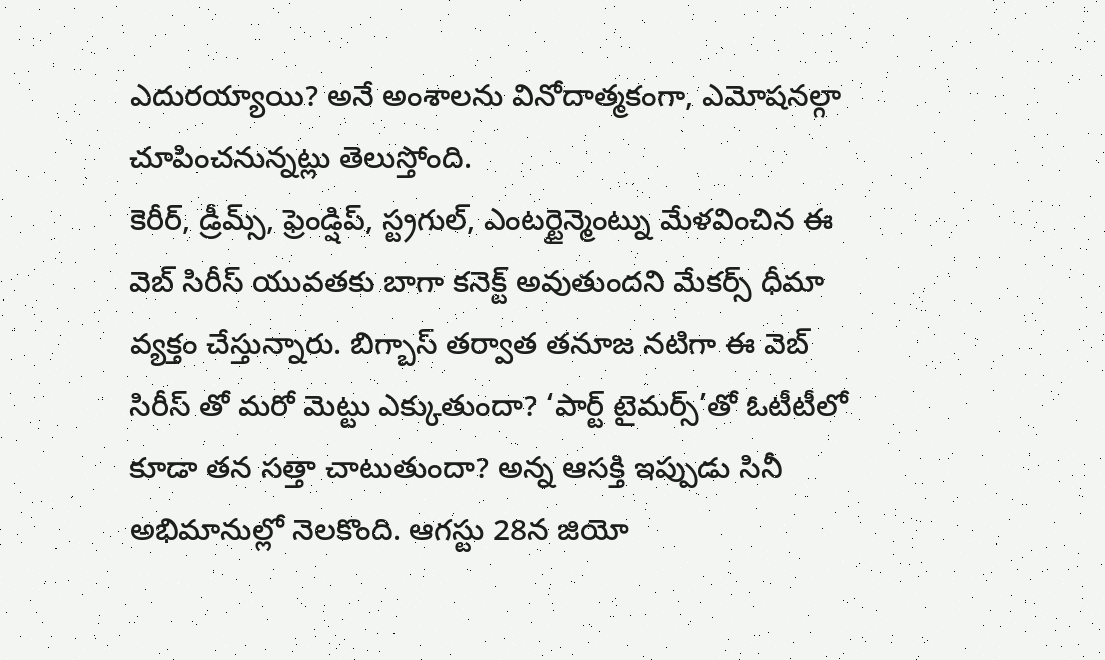ఎదురయ్యాయి? అనే అంశాలను వినోదాత్మకంగా, ఎమోషనల్గా చూపించనున్నట్లు తెలుస్తోంది.
కెరీర్, డ్రీమ్స్, ఫ్రెండ్షిప్, స్ట్రగుల్, ఎంటర్టైన్మెంట్ను మేళవించిన ఈ వెబ్ సిరీస్ యువతకు బాగా కనెక్ట్ అవుతుందని మేకర్స్ ధీమా వ్యక్తం చేస్తున్నారు. బిగ్బాస్ తర్వాత తనూజ నటిగా ఈ వెబ్ సిరీస్ తో మరో మెట్టు ఎక్కుతుందా? ‘పార్ట్ టైమర్స్’తో ఓటీటీలో కూడా తన సత్తా చాటుతుందా? అన్న ఆసక్తి ఇప్పుడు సినీ అభిమానుల్లో నెలకొంది. ఆగస్టు 28న జియో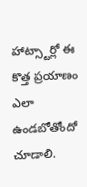హాట్స్టార్లో ఈ కొత్త ప్రయాణం ఎలా ఉండబోతోందో చూడాలి.